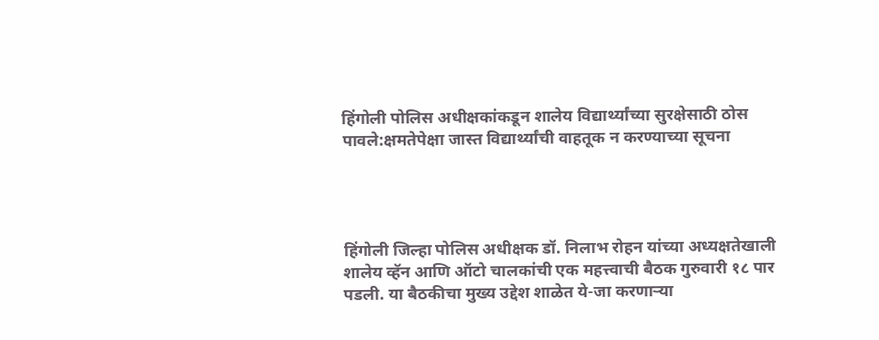हिंगोली पोलिस अधीक्षकांकडून शालेय विद्यार्थ्यांच्या सुरक्षेसाठी ठोस पावले:क्षमतेपेक्षा जास्त विद्यार्थ्यांची वाहतूक न करण्याच्या सूचना




हिंगोली जिल्हा पोलिस अधीक्षक डॉ. निलाभ रोहन यांच्या अध्यक्षतेखाली शालेय व्हॅन आणि ऑटो चालकांची एक महत्त्वाची बैठक गुरुवारी १८ पार पडली. या बैठकीचा मुख्य उद्देश शाळेत ये-जा करणाऱ्या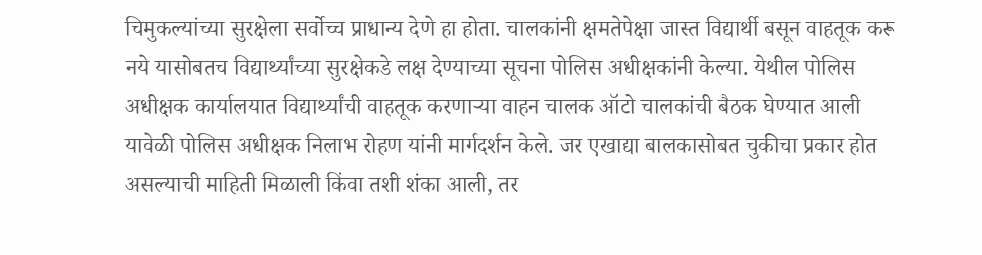चिमुकल्यांच्या सुरक्षेला सर्वोच्च प्राधान्य देणे हा होता. चालकांनी क्षमतेपेक्षा जास्त विद्यार्थी बसून वाहतूक करू नये यासोबतच विद्यार्थ्यांच्या सुरक्षेकडे लक्ष देण्याच्या सूचना पोलिस अधीक्षकांनी केल्या. येथील पोलिस अधीक्षक कार्यालयात विद्यार्थ्यांची वाहतूक करणाऱ्या वाहन चालक ऑटो चालकांची बैठक घेण्यात आली यावेळी पोलिस अधीक्षक निलाभ रोहण यांनी मार्गदर्शन केले. जर एखाद्या बालकासोबत चुकीचा प्रकार होत असल्याची माहिती मिळाली किंवा तशी शंका आली, तर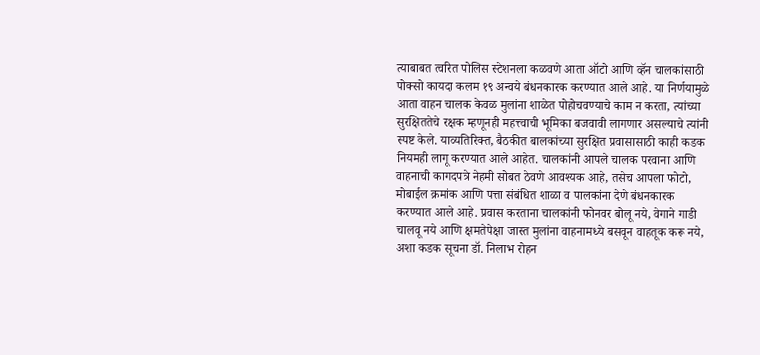त्याबाबत त्वरित पोलिस स्टेशनला कळवणे आता ऑटो आणि व्हॅन चालकांसाठी पोक्सो कायदा कलम १९ अन्वये बंधनकारक करण्यात आले आहे. या निर्णयामुळे आता वाहन चालक केवळ मुलांना शाळेत पोहोचवण्याचे काम न करता, त्यांच्या सुरक्षिततेचे रक्षक म्हणूनही महत्त्वाची भूमिका बजवावी लागणार असल्याचे त्यांनी स्पष्ट केले. याव्यतिरिक्त, बैठकीत बालकांच्या सुरक्षित प्रवासासाठी काही कडक नियमही लागू करण्यात आले आहेत. चालकांनी आपले चालक परवाना आणि वाहनाची कागदपत्रे नेहमी सोबत ठेवणे आवश्यक आहे, तसेच आपला फोटो, मोबाईल क्रमांक आणि पत्ता संबंधित शाळा व पालकांना देणे बंधनकारक करण्यात आले आहे. प्रवास करताना चालकांनी फोनवर बोलू नये, वेगाने गाडी चालवू नये आणि क्षमतेपेक्षा जास्त मुलांना वाहनामध्ये बसवून वाहतूक करू नये, अशा कडक सूचना डॉ. निलाभ रोहन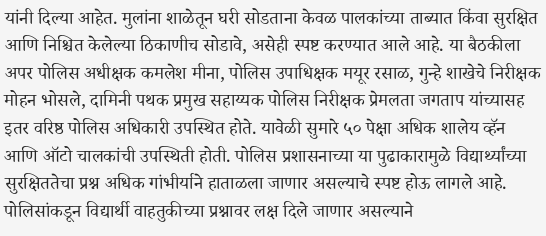यांनी दिल्या आहेत. मुलांना शाळेतून घरी सोडताना केवळ पालकांच्या ताब्यात किंवा सुरक्षित आणि निश्चित केलेल्या ठिकाणीच सोडावे, असेही स्पष्ट करण्यात आले आहे. या बैठकीला अपर पोलिस अधीक्षक कमलेश मीना, पोलिस उपाधिक्षक मयूर रसाळ, गुन्हे शाखेचे निरीक्षक मोहन भोसले, दामिनी पथक प्रमुख सहाय्यक पोलिस निरीक्षक प्रेमलता जगताप यांच्यासह इतर वरिष्ठ पोलिस अधिकारी उपस्थित होते. यावेळी सुमारे ५० पेक्षा अधिक शालेय व्हॅन आणि ऑटो चालकांची उपस्थिती होती. पोलिस प्रशासनाच्या या पुढाकारामुळे विद्यार्थ्यांच्या सुरक्षिततेचा प्रश्न अधिक गांभीर्याने हाताळला जाणार असल्याचे स्पष्ट होऊ लागले आहे. पोलिसांकडून विद्यार्थी वाहतुकीच्या प्रश्नावर लक्ष दिले जाणार असल्याने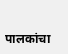पालकांचा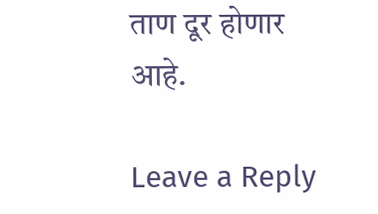ताण दूर होणार आहे.

Leave a Reply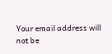Your email address will not be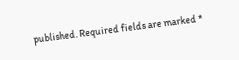published. Required fields are marked *